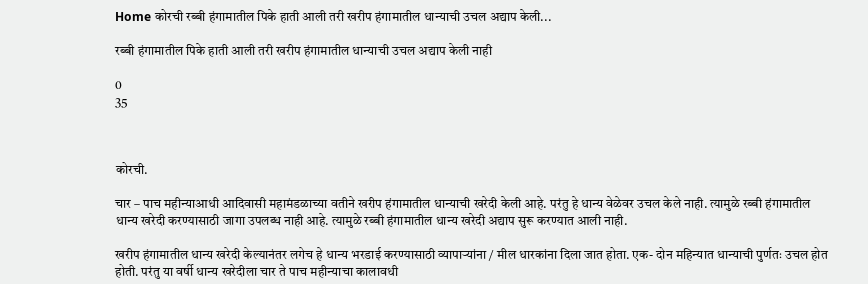Home कोरची रब्बी हंगामातील पिके हाती आली तरी खरीप हंगामातील धान्याची उचल अद्याप केली...

रब्बी हंगामातील पिके हाती आली तरी खरीप हंगामातील धान्याची उचल अद्याप केली नाही

0
35



कोरची.

चार – पाच महीन्याआधी आदिवासी महामंडळाच्या वतीने खरीप हंगामातील धान्याची खरेदी केली आहे. परंतु हे धान्य वेळेवर उचल केले नाही. त्यामुळे रब्बी हंगामातील धान्य खरेदी करण्यासाठी जागा उपलब्ध नाही आहे. त्यामुळे रब्बी हंगामातील धान्य खरेदी अद्याप सुरू करण्यात आली नाही.

खरीप हंगामातील धान्य खरेदी केल्यानंतर लगेच हे धान्य भरडाई करण्यासाठी व्यापाऱ्यांना / मील धारकांना दिला जात होता. एक- दोन महिन्यात धान्याची पुर्णतः उचल होत होती. परंतु या वर्षी धान्य खरेदीला चार ते पाच महीन्याचा कालावधी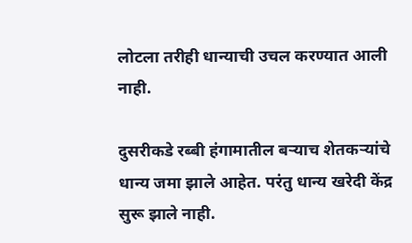लोटला तरीही धान्याची उचल करण्यात आली नाही.

दुसरीकडे रब्बी हंगामातील बऱ्याच शेतकऱ्यांचे धान्य जमा झाले आहेत. परंतु धान्य खरेदी केंद्र सुरू झाले नाही.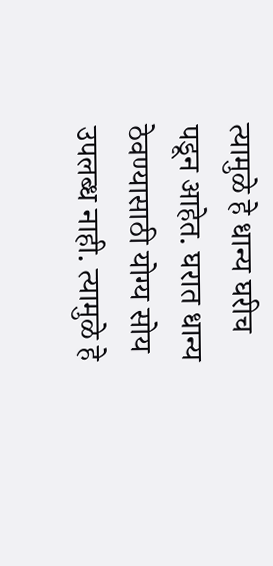त्यामुळे हे धान्य घरीच पडून आहेत. घरात धान्य ठेवण्यासाठी योग्य सोय उपलब्ध नाही. त्यामुळे हे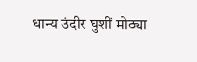धान्य उंदीर घुशीं मोठ्या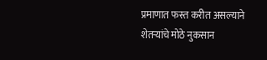प्रमाणात फस्त करीत असल्याने शेतऱ्यांचे मोठे नुकसान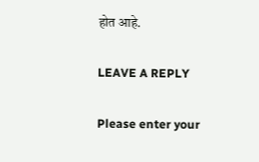होत आहे.

LEAVE A REPLY

Please enter your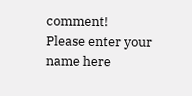comment!
Please enter your name here